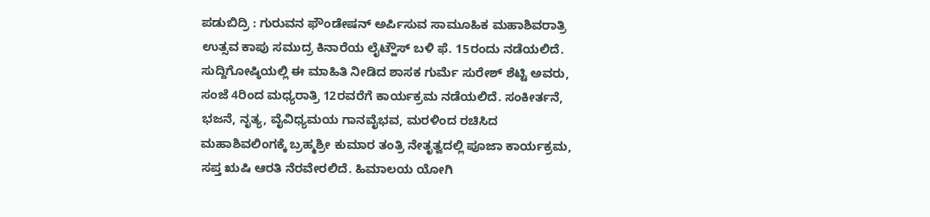ಪಡುಬಿದ್ರಿ : ಗುರುವನ ಫೌಂಡೇಷನ್ ಅರ್ಪಿಸುವ ಸಾಮೂಹಿಕ ಮಹಾಶಿವರಾತ್ರಿ ಉತ್ಸವ ಕಾಪು ಸಮುದ್ರ ಕಿನಾರೆಯ ಲೈಟ್ಹೌಸ್ ಬಳಿ ಫೆ. 15ರಂದು ನಡೆಯಲಿದೆ.
ಸುದ್ದಿಗೋಷ್ಠಿಯಲ್ಲಿ ಈ ಮಾಹಿತಿ ನೀಡಿದ ಶಾಸಕ ಗುರ್ಮೆ ಸುರೇಶ್ ಶೆಟ್ಟಿ ಅವರು, ಸಂಜೆ 4ರಿಂದ ಮಧ್ಯರಾತ್ರಿ 12ರವರೆಗೆ ಕಾರ್ಯಕ್ರಮ ನಡೆಯಲಿದೆ. ಸಂಕೀರ್ತನೆ, ಭಜನೆ, ನೃತ್ಯ, ವೈವಿಧ್ಯಮಯ ಗಾನವೈಭವ, ಮರಳಿಂದ ರಚಿಸಿದ ಮಹಾಶಿವಲಿಂಗಕ್ಕೆ ಬ್ರಹ್ಮಶ್ರೀ ಕುಮಾರ ತಂತ್ರಿ ನೇತೃತ್ವದಲ್ಲಿ ಪೂಜಾ ಕಾರ್ಯಕ್ರಮ, ಸಪ್ತ ಋಷಿ ಆರತಿ ನೆರವೇರಲಿದೆ. ಹಿಮಾಲಯ ಯೋಗಿ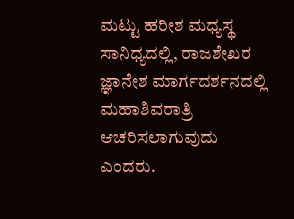ಮಟ್ಟು ಹರೀಶ ಮಧ್ಯಸ್ಥ ಸಾನಿಧ್ಯದಲ್ಲಿ, ರಾಜಶೇಖರ ಜ್ಞಾನೇಶ ಮಾರ್ಗದರ್ಶನದಲ್ಲಿ ಮಹಾಶಿವರಾತ್ರಿ ಆಚರಿಸಲಾಗುವುದು ಎಂದರು.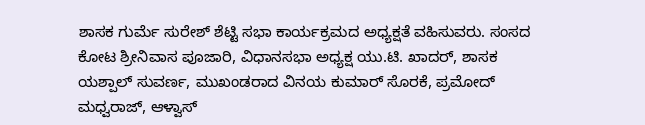ಶಾಸಕ ಗುರ್ಮೆ ಸುರೇಶ್ ಶೆಟ್ಟಿ ಸಭಾ ಕಾರ್ಯಕ್ರಮದ ಅಧ್ಯಕ್ಷತೆ ವಹಿಸುವರು. ಸಂಸದ ಕೋಟ ಶ್ರೀನಿವಾಸ ಪೂಜಾರಿ, ವಿಧಾನಸಭಾ ಅಧ್ಯಕ್ಷ ಯು.ಟಿ. ಖಾದರ್, ಶಾಸಕ ಯಶ್ಪಾಲ್ ಸುವರ್ಣ, ಮುಖಂಡರಾದ ವಿನಯ ಕುಮಾರ್ ಸೊರಕೆ, ಪ್ರಮೋದ್ ಮಧ್ವರಾಜ್, ಆಳ್ವಾಸ್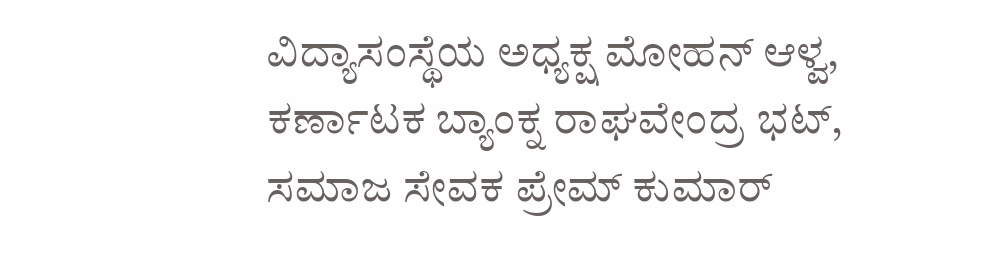ವಿದ್ಯಾಸಂಸ್ಥೆಯ ಅಧ್ಯಕ್ಷ ಮೋಹನ್ ಆಳ್ವ, ಕರ್ಣಾಟಕ ಬ್ಯಾಂಕ್ನ ರಾಘವೇಂದ್ರ ಭಟ್, ಸಮಾಜ ಸೇವಕ ಪ್ರೇಮ್ ಕುಮಾರ್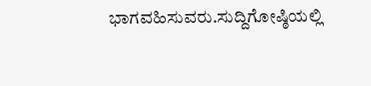ಭಾಗವಹಿಸುವರು.ಸುದ್ದಿಗೋಷ್ಠಿಯಲ್ಲಿ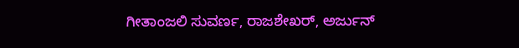ಗೀತಾಂಜಲಿ ಸುವರ್ಣ, ರಾಜಶೇಖರ್, ಅರ್ಜುನ್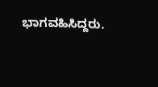ಭಾಗವಹಿಸಿದ್ದರು.